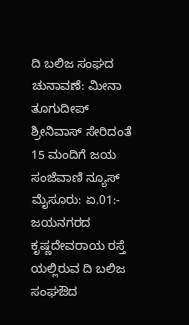ದಿ ಬಲಿಜ ಸಂಘದ ಚುನಾವಣೆ: ಮೀನಾ ತೂಗುದೀಪ್ ಶ್ರೀನಿವಾಸ್ ಸೇರಿದಂತೆ 15 ಮಂದಿಗೆ ಜಯ
ಸಂಜೆವಾಣಿ ನ್ಯೂಸ್
ಮೈಸೂರು: ಏ.01:- ಜಯನಗರದ ಕೃಷ್ಣದೇವರಾಯ ರಸ್ತೆ ಯಲ್ಲಿರುವ ದಿ ಬಲಿಜ ಸಂಘಔದ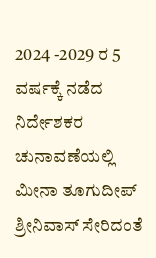2024 -2029 ರ 5 ವರ್ಷಕ್ಕೆ ನಡೆದ ನಿರ್ದೇಶಕರ ಚುನಾವಣೆಯಲ್ಲಿ ಮೀನಾ ತೂಗುದೀಪ್ ಶ್ರೀನಿವಾಸ್ ಸೇರಿದಂತೆ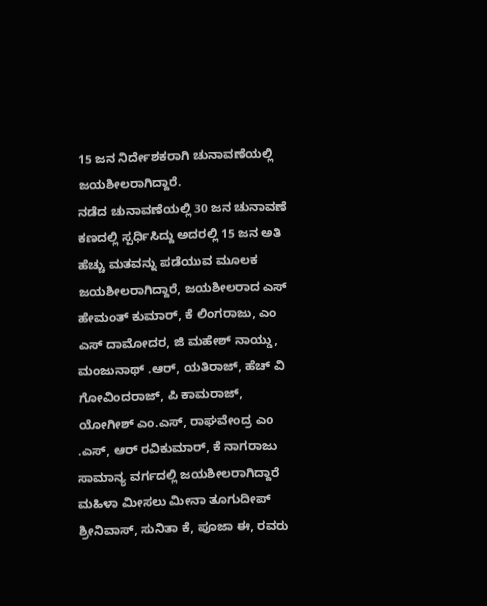15 ಜನ ನಿರ್ದೇಶಕರಾಗಿ ಚುನಾವಣೆಯಲ್ಲಿ ಜಯಶೀಲರಾಗಿದ್ದಾರೆ.
ನಡೆದ ಚುನಾವಣೆಯಲ್ಲಿ 30 ಜನ ಚುನಾವಣೆ ಕಣದಲ್ಲಿ ಸ್ಪರ್ಧಿಸಿದ್ದು ಅದರಲ್ಲಿ 15 ಜನ ಅತಿ ಹೆಚ್ಚು ಮತವನ್ನು ಪಡೆಯುವ ಮೂಲಕ ಜಯಶೀಲರಾಗಿದ್ದಾರೆ, ಜಯಶೀಲರಾದ ಎಸ್ ಹೇಮಂತ್ ಕುಮಾರ್, ಕೆ ಲಿಂಗರಾಜು, ಎಂ ಎಸ್ ದಾಮೋದರ, ಜಿ ಮಹೇಶ್ ನಾಯ್ಡು, ಮಂಜುನಾಥ್ .ಆರ್, ಯತಿರಾಜ್, ಹೆಚ್ ವಿ ಗೋವಿಂದರಾಜ್, ಪಿ ಕಾಮರಾಜ್, ಯೋಗೀಶ್ ಎಂ.ಎಸ್, ರಾಘವೇಂದ್ರ ಎo .ಎಸ್, ಆರ್ ರವಿಕುಮಾರ್, ಕೆ ನಾಗರಾಜು ಸಾಮಾನ್ಯ ವರ್ಗದಲ್ಲಿ ಜಯಶೀಲರಾಗಿದ್ದಾರೆ ಮಹಿಳಾ ಮೀಸಲು ಮೀನಾ ತೂಗುದೀಪ್ ಶ್ರೀನಿವಾಸ್, ಸುನಿತಾ ಕೆ, ಪೂಜಾ ಈ, ರವರು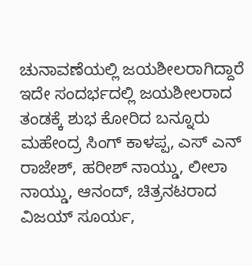ಚುನಾವಣೆಯಲ್ಲಿ ಜಯಶೀಲರಾಗಿದ್ದಾರೆ
ಇದೇ ಸಂದರ್ಭದಲ್ಲಿ ಜಯಶೀಲರಾದ ತಂಡಕ್ಕೆ ಶುಭ ಕೋರಿದ ಬನ್ನೂರು ಮಹೇಂದ್ರ ಸಿಂಗ್ ಕಾಳಪ್ಪ, ಎಸ್ ಎನ್ ರಾಜೇಶ್, ಹರೀಶ್ ನಾಯ್ಡು, ಲೀಲಾ ನಾಯ್ಡು, ಆನಂದ್, ಚಿತ್ರನಟರಾದ ವಿಜಯ್ ಸೂರ್ಯ,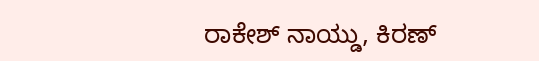ರಾಕೇಶ್ ನಾಯ್ಡು, ಕಿರಣ್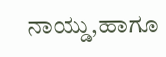ನಾಯ್ಡು,ಹಾಗೂ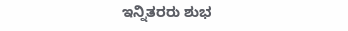ಇನ್ನಿತರರು ಶುಭ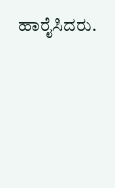ಹಾರೈಸಿದರು.